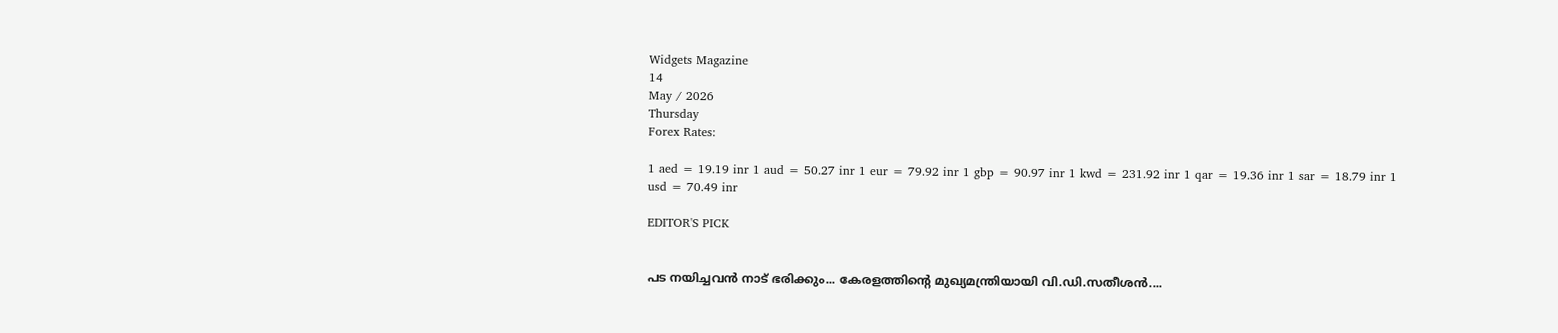Widgets Magazine
14
May / 2026
Thursday
Forex Rates:

1 aed = 19.19 inr 1 aud = 50.27 inr 1 eur = 79.92 inr 1 gbp = 90.97 inr 1 kwd = 231.92 inr 1 qar = 19.36 inr 1 sar = 18.79 inr 1 usd = 70.49 inr

EDITOR'S PICK


പട നയിച്ചവൻ നാട് ഭരിക്കും... കേരളത്തിന്റെ മുഖ്യമന്ത്രിയായി വി.ഡി.സതീശൻ....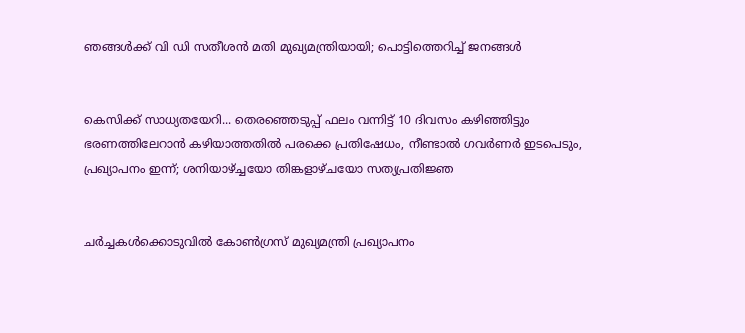ഞങ്ങൾക്ക് വി ഡി സതീശൻ മതി മുഖ്യമന്ത്രിയായി; പൊട്ടിത്തെറിച്ച് ജനങ്ങൾ


കെസിക്ക് സാധ്യതയേറി... തെരഞ്ഞെടുപ്പ് ഫലം വന്നിട്ട് 10 ദിവസം കഴിഞ്ഞിട്ടും ഭരണത്തിലേറാന്‍ കഴിയാത്തതില്‍ പരക്കെ പ്രതിഷേധം, നീണ്ടാല്‍ ഗവര്‍ണര്‍ ഇടപെടും, പ്രഖ്യാപനം ഇന്ന്; ശനിയാഴ്ച്ചയോ തിങ്കളാഴ്ചയോ സത്യപ്രതിജ്ഞ


ചർച്ചകൾക്കൊടുവിൽ കോൺഗ്രസ് മുഖ്യമന്ത്രി പ്രഖ്യാപനം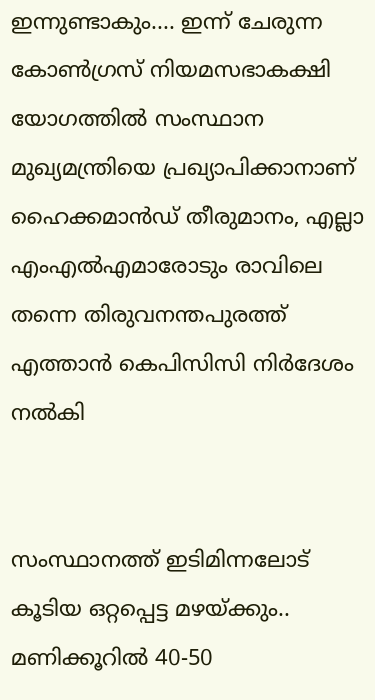ഇന്നുണ്ടാകും.... ഇന്ന് ചേരുന്ന കോൺഗ്രസ് നിയമസഭാകക്ഷി യോഗത്തിൽ സംസ്ഥാന മുഖ്യമന്ത്രിയെ പ്രഖ്യാപിക്കാനാണ് ഹൈക്കമാൻഡ് തീരുമാനം, എല്ലാ എംഎൽ‌എമാരോടും രാവിലെ തന്നെ തിരുവനന്തപുരത്ത് എത്താൻ കെപിസിസി നിർദേശം നൽകി


സംസ്ഥാനത്ത് ഇടിമിന്നലോട് കൂടിയ ഒറ്റപ്പെട്ട മഴയ്ക്കും.. മണിക്കൂറിൽ 40-50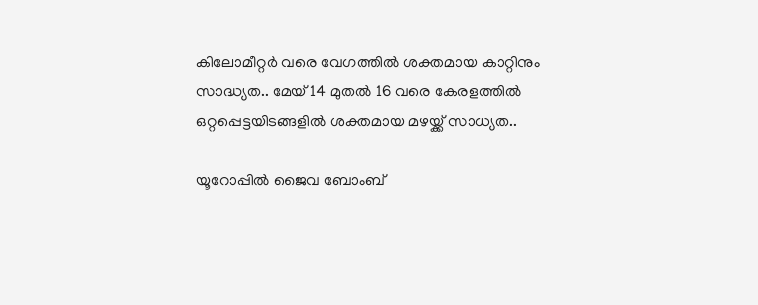കിലോമീറ്റർ വരെ വേഗത്തിൽ ശക്തമായ കാറ്റിനും സാദ്ധ്യത.. മേയ് 14 മുതൽ 16 വരെ കേരളത്തിൽ ഒറ്റപ്പെട്ടയിടങ്ങളിൽ ശക്തമായ മഴയ്ക്ക് സാധ്യത..

യൂറോപ്പിൽ ജൈവ ബോംബ്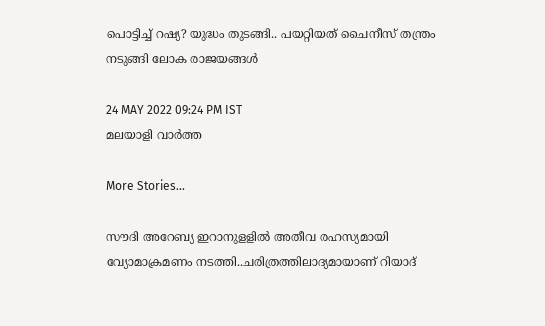പൊട്ടിച്ച് റഷ്യ? യുദ്ധം തുടങ്ങി.. പയറ്റിയത് ചൈനീസ് തന്ത്രം നടുങ്ങി ലോക രാജയങ്ങൾ

24 MAY 2022 09:24 PM IST
മലയാളി വാര്‍ത്ത

More Stories...

സൗദി അറേബ്യ ഇറാനുളളിൽ അതീവ രഹസ്യമായി വ്യോമാക്രമണം നടത്തി..ചരിത്രത്തിലാദ്യമായാണ് റിയാദ്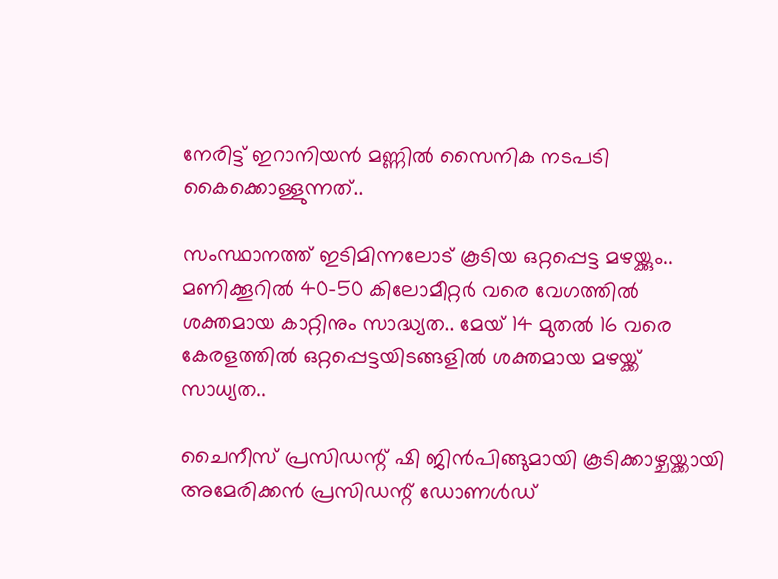നേരിട്ട് ഇറാനിയൻ മണ്ണിൽ സൈനിക നടപടി കൈക്കൊള്ളുന്നത്..

സംസ്ഥാനത്ത് ഇടിമിന്നലോട് കൂടിയ ഒറ്റപ്പെട്ട മഴയ്ക്കും.. മണിക്കൂറിൽ 40-50 കിലോമീറ്റർ വരെ വേഗത്തിൽ ശക്തമായ കാറ്റിനും സാദ്ധ്യത.. മേയ് 14 മുതൽ 16 വരെ കേരളത്തിൽ ഒറ്റപ്പെട്ടയിടങ്ങളിൽ ശക്തമായ മഴയ്ക്ക് സാധ്യത..

ചൈനീസ് പ്രസിഡന്റ് ഷി ജിൻപിങ്ങുമായി കൂടിക്കാഴ്ചയ്ക്കായി അമേരിക്കൻ പ്രസിഡന്റ് ഡോണൾഡ്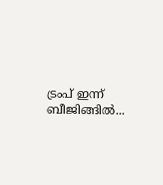ട്രംപ്‌ ഇന്ന് ബീജിങ്ങിൽ...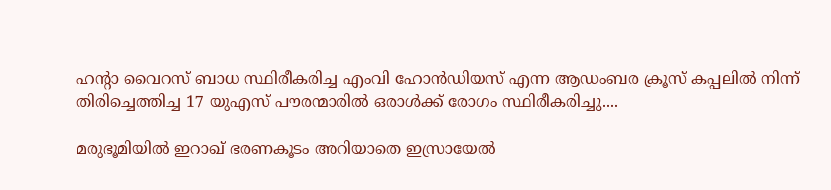ഹന്റാ വൈറസ് ബാധ സ്ഥിരീകരിച്ച എംവി ഹോൻഡിയസ് എന്ന ആഡംബര ക്രൂസ് കപ്പലിൽ നിന്ന് തിരിച്ചെത്തിച്ച 17 യുഎസ് പൗരന്മാരിൽ ഒരാൾക്ക് രോഗം സ്ഥിരീകരിച്ചു....

മരുഭൂമിയില്‍ ഇറാഖ് ഭരണകൂടം അറിയാതെ ഇസ്രായേല്‍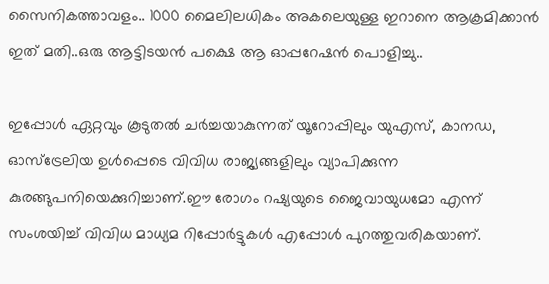സൈനികത്താവളം.. 1000 മൈലിലധികം അകലെയുള്ള ഇറാനെ ആക്രമിക്കാൻ ഇത് മതി..ഒരു ആട്ടിടയൻ പക്ഷെ ആ ഓപ്പറേഷൻ പൊളിച്ചു..

ഇപ്പോൾ ഏറ്റവും കൂടുതൽ ചർച്ചയാകുന്നത് യൂറോപ്പിലും യുഎസ്, കാനഡ, ഓസ്ട്രേലിയ ഉൾപ്പെടെ വിവിധ രാജ്യങ്ങളിലും വ്യാപിക്കുന്ന കുരങ്ങുപനിയെക്കുറിച്ചാണ്.ഈ രോഗം റഷ്യയുടെ ജൈവായുധമോ എന്ന് സംശയിച്ച് വിവിധ മാധ്യമ റിപ്പോർട്ടുകൾ എപ്പോൾ പുറത്തുവരികയാണ്.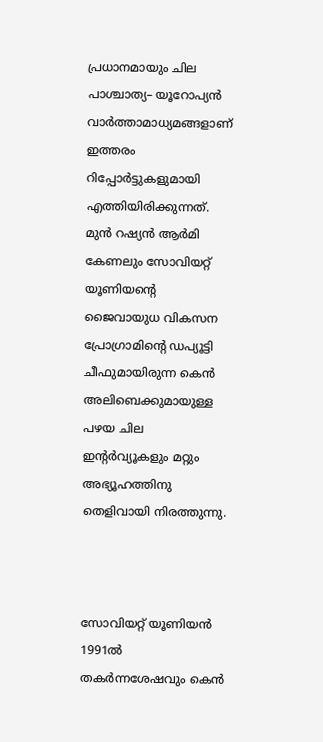പ്രധാനമായും ചില പാശ്ചാത്യ– യൂറോപ്യൻ വാർത്താമാധ്യമങ്ങളാണ് ഇത്തരം റിപ്പോർട്ടുകളുമായി എത്തിയിരിക്കുന്നത്. മുൻ റഷ്യൻ ആർമി കേണലും സോവിയറ്റ് യൂണിയന്റെ ജൈവായുധ വികസന പ്രോഗ്രാമിന്റെ ഡപ്യൂട്ടി ചീഫുമായിരുന്ന കെൻ അലിബെക്കുമായുള്ള പഴയ ചില ഇന്റർവ്യൂകളും മറ്റും അഭ്യൂഹത്തിനു തെളിവായി നിരത്തുന്നു.



സോവിയറ്റ് യൂണിയൻ 1991ൽ തകർന്നശേഷവും കെൻ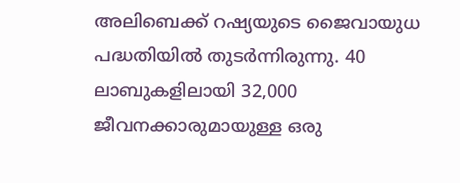അലിബെക്ക് റഷ്യയുടെ ജൈവായുധ പദ്ധതിയിൽ തുടർന്നിരുന്നു. 40 ലാബുകളിലായി 32,000 ജീവനക്കാരുമായുള്ള ഒരു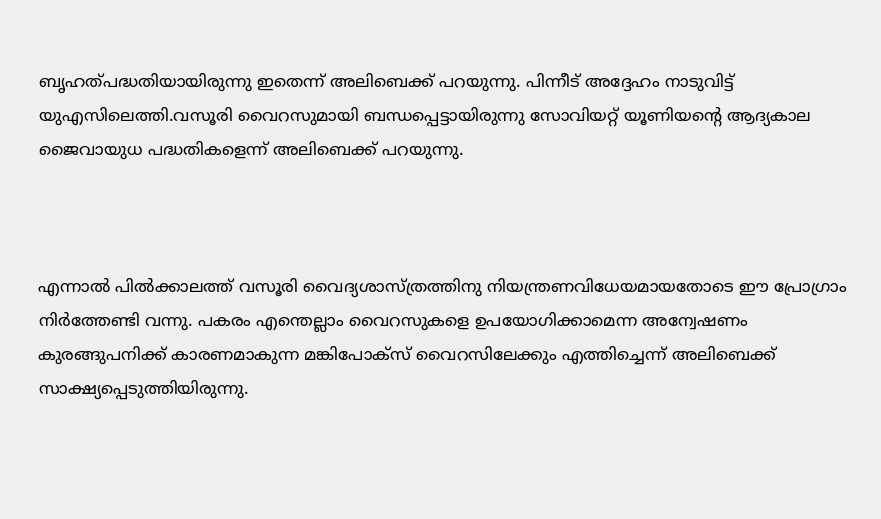ബൃഹത്പദ്ധതിയായിരുന്നു ഇതെന്ന് അലിബെക്ക് പറയുന്നു. പിന്നീട് അദ്ദേഹം നാടുവിട്ട് യുഎസിലെത്തി.വസൂരി വൈറസുമായി ബന്ധപ്പെട്ടായിരുന്നു സോവിയറ്റ് യൂണിയന്റെ ആദ്യകാല ജൈവായുധ പദ്ധതികളെന്ന് അലിബെക്ക് പറയുന്നു.



എന്നാൽ പിൽക്കാലത്ത് വസൂരി വൈദ്യശാസ്ത്രത്തിനു നിയന്ത്രണവിധേയമായതോടെ ഈ പ്രോഗ്രാം നിർത്തേണ്ടി വന്നു. പകരം എന്തെല്ലാം വൈറസുകളെ ഉപയോഗിക്കാമെന്ന അന്വേഷണം കുരങ്ങുപനിക്ക് കാരണമാകുന്ന മങ്കിപോക്സ് വൈറസിലേക്കും എത്തിച്ചെന്ന് അലിബെക്ക് സാക്ഷ്യപ്പെടുത്തിയിരുന്നു.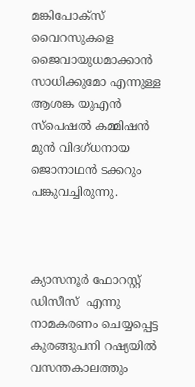മങ്കിപോക്സ് വൈറസുകളെ ജൈവായുധമാക്കാൻ സാധിക്കുമോ എന്നുള്ള ആശങ്ക യുഎൻ സ്പെഷൽ കമ്മിഷൻ മുൻ വിദഗ്ധനായ ജൊനാഥൻ ടക്കറും പങ്കുവച്ചിരുന്നു.



ക്യാസനൂര്‍ ഫോറസ്റ്റ് ഡിസീസ്  എന്നു നാമകരണം ചെയ്യപ്പെട്ട കുരങ്ങുപനി റഷ്യയില്‍ വസന്തകാലത്തും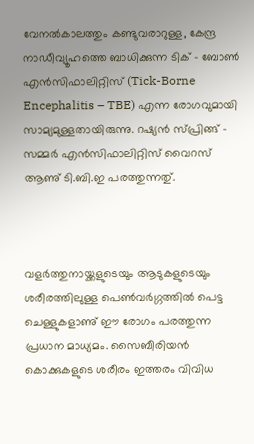വേനല്‍കാലത്തും കണ്ടുവരാറുള്ള, കേന്ദ്ര നാഡീവ്യൂഹത്തെ ബാധിക്കുന്ന ടിക് – ബോണ്‍ എന്‍സിഫാലിറ്റിസ് (Tick-Borne Encephalitis – TBE) എന്ന രോഗവുമായി സാമ്യമുള്ളതായിരുന്നു. റഷ്യന്‍ സ്‌പ്രിങ്ങ് – സമ്മര്‍ എന്‍സിഫാലിറ്റിസ് വൈറസ് ആണു് ടി.ബി.ഇ പരത്തുന്നതു്.



വളര്‍ത്തുനായ്ക്കളുടെയും ആടുകളുടെയും ശരീരത്തിലുള്ള പെണ്‍വര്‍ഗ്ഗത്തില്‍ പെട്ട ചെള്ളുകളാണു് ഈ രോഗം പരത്തുന്ന പ്രധാന മാധ്യമം. സൈബീരിയന്‍ കൊക്കുകളുടെ ശരീരം ഇത്തരം വിവിധ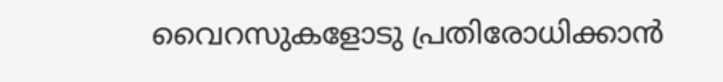വൈറസുകളോടു പ്രതിരോധിക്കാന്‍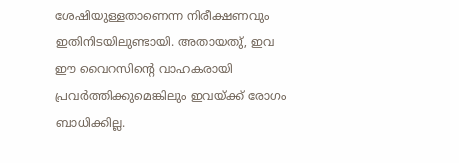ശേഷിയുള്ളതാണെന്ന നിരീക്ഷണവും ഇതിനിടയിലുണ്ടായി. അതായതു്, ഇവ ഈ വൈറസിന്റെ വാഹകരായി പ്രവര്‍ത്തിക്കുമെങ്കിലും ഇവയ്ക്ക് രോഗം ബാധിക്കില്ല.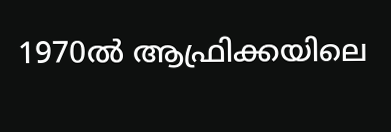1970ൽ ആഫ്രിക്കയിലെ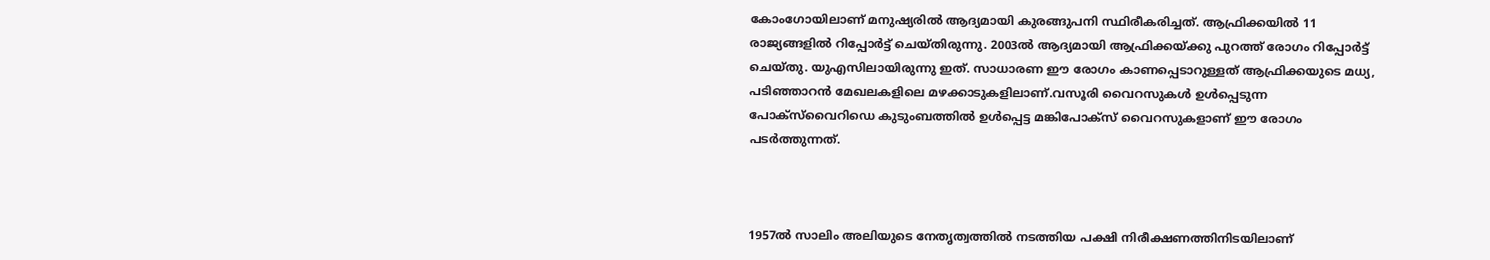കോംഗോയിലാണ് മനുഷ്യരിൽ ആദ്യമായി കുരങ്ങുപനി സ്ഥിരീകരിച്ചത്. ആഫ്രിക്കയിൽ 11 രാജ്യങ്ങളിൽ റിപ്പോർട്ട് ചെയ്തിരുന്നു. 2003ൽ ആദ്യമായി ആഫ്രിക്കയ്ക്കു പുറത്ത് രോഗം റിപ്പോർട്ട് ചെയ്തു. യുഎസിലായിരുന്നു ഇത്. സാധാരണ ഈ രോഗം കാണപ്പെടാറുള്ളത് ആഫ്രിക്കയുടെ മധ്യ, പടിഞ്ഞാറൻ മേഖലകളിലെ മഴക്കാടുകളിലാണ്.വസൂരി വൈറസുകൾ ഉൾപ്പെടുന്ന പോക്സ്‌വൈറിഡെ കുടുംബത്തിൽ ഉൾപ്പെട്ട മങ്കിപോക്സ് വൈറസുകളാണ് ഈ രോഗം പടർത്തുന്നത്.



1957ല്‍ സാലിം അലിയുടെ നേതൃത്വത്തില്‍ നടത്തിയ പക്ഷി നിരീക്ഷണത്തിനിടയിലാണ്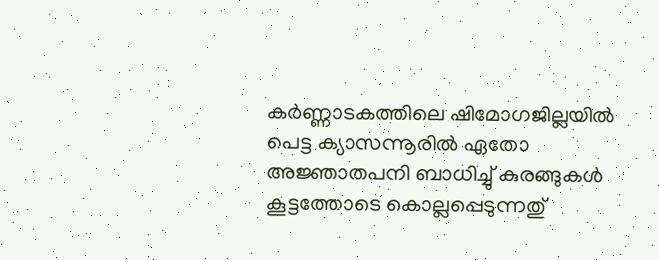കര്‍ണ്ണാടകത്തിലെ ഷിമോഗജില്ലയില്‍ പെട്ട ക്യാസന്നൂരില്‍ ഏതോ അജ്ഞാതപനി ബാധിച്ചു് കുരങ്ങുകള്‍ കൂട്ടത്തോടെ കൊല്ലപ്പെടുന്നതു്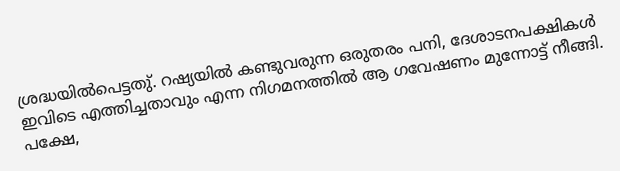ശ്രദ്ധയില്‍പെട്ടതു്. റഷ്യയില്‍ കണ്ടുവരുന്ന ഒരുതരം പനി, ദേശാടനപക്ഷികള്‍ ഇവിടെ എത്തിച്ചതാവും എന്ന നിഗമനത്തില്‍ ആ ഗവേഷണം മുന്നോട്ട് നീങ്ങി. പക്ഷേ,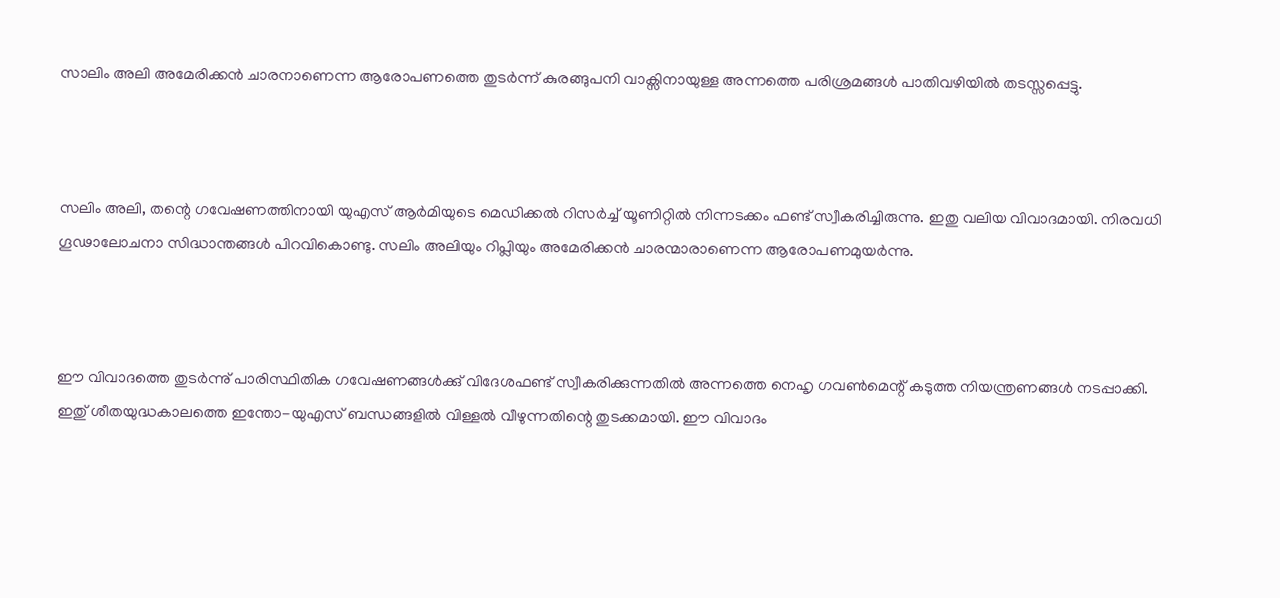സാലിം അലി അമേരിക്കന്‍ ചാരനാണെന്ന ആരോപണത്തെ തുടര്‍ന്ന് കുരങ്ങുപനി വാക്സിനായുള്ള അന്നത്തെ പരിശ്രമങ്ങള്‍ പാതിവഴിയില്‍ തടസ്സപ്പെട്ടു.



സലിം അലി, തന്റെ ഗവേഷണത്തിനായി യുഎസ് ആര്‍മിയുടെ മെഡിക്കല്‍ റിസര്‍ച്ച് യൂണിറ്റില്‍ നിന്നടക്കം ഫണ്ട് സ്വീകരിച്ചിരുന്നു. ഇതു വലിയ വിവാദമായി. നിരവധി ഗൂഢാലോചനാ സിദ്ധാന്തങ്ങള്‍ പിറവികൊണ്ടു. സലിം അലിയും റിപ്ലിയും അമേരിക്കന്‍ ചാരന്മാരാണെന്ന ആരോപണമുയര്‍ന്നു.



ഈ വിവാദത്തെ തുടര്‍ന്നു് പാരിസ്ഥിതിക ഗവേഷണങ്ങള്‍ക്കു് വിദേശഫണ്ട് സ്വീകരിക്കുന്നതില്‍ അന്നത്തെ നെഹൃ ഗവണ്‍മെന്റ് കടുത്ത നിയന്ത്രണങ്ങള്‍ നടപ്പാക്കി. ഇതു് ശീതയുദ്ധകാലത്തെ ഇന്തോ-യുഎസ് ബന്ധങ്ങളില്‍ വിള്ളല്‍ വീഴുന്നതിന്റെ തുടക്കമായി. ഈ വിവാദം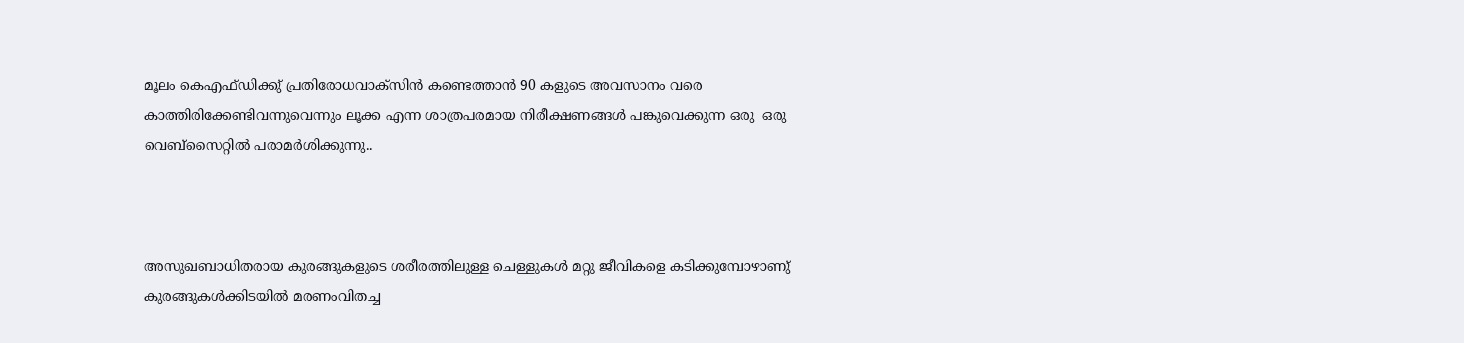മൂലം കെഎഫ്ഡിക്കു് പ്രതിരോധവാക്സിന്‍ കണ്ടെത്താന്‍ 90 കളുടെ അവസാനം വരെ കാത്തിരിക്കേണ്ടിവന്നുവെന്നും ലൂക്ക എന്ന ശാത്രപരമായ നിരീക്ഷണങ്ങൾ പങ്കുവെക്കുന്ന ഒരു  ഒരു വെബ്സൈറ്റിൽ പരാമർശിക്കുന്നു..



അസുഖബാധിതരായ കുരങ്ങുകളുടെ ശരീരത്തിലുള്ള ചെള്ളുകള്‍ മറ്റു ജീവികളെ കടിക്കുമ്പോഴാണു് കുരങ്ങുകള്‍ക്കിടയില്‍ മരണംവിതച്ച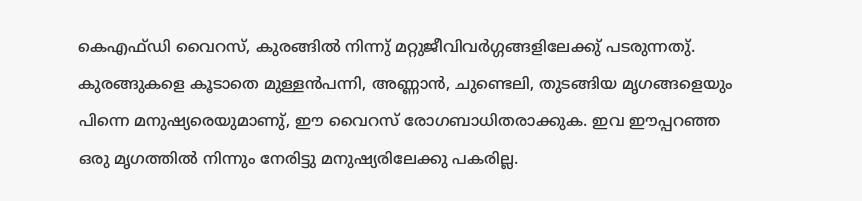കെഎഫ്ഡി വൈറസ്, കുരങ്ങില്‍ നിന്നു് മറ്റുജീവിവര്‍ഗ്ഗങ്ങളിലേക്കു് പടരുന്നതു്. കുരങ്ങുകളെ കൂടാതെ മുള്ളന്‍പന്നി, അണ്ണാന്‍, ചുണ്ടെലി, തുടങ്ങിയ മൃഗങ്ങളെയും പിന്നെ മനുഷ്യരെയുമാണു്, ഈ വൈറസ് രോഗബാധിതരാക്കുക. ഇവ ഈപ്പറഞ്ഞ ഒരു മൃഗത്തില്‍ നിന്നും നേരിട്ടു മനുഷ്യരിലേക്കു പകരില്ല.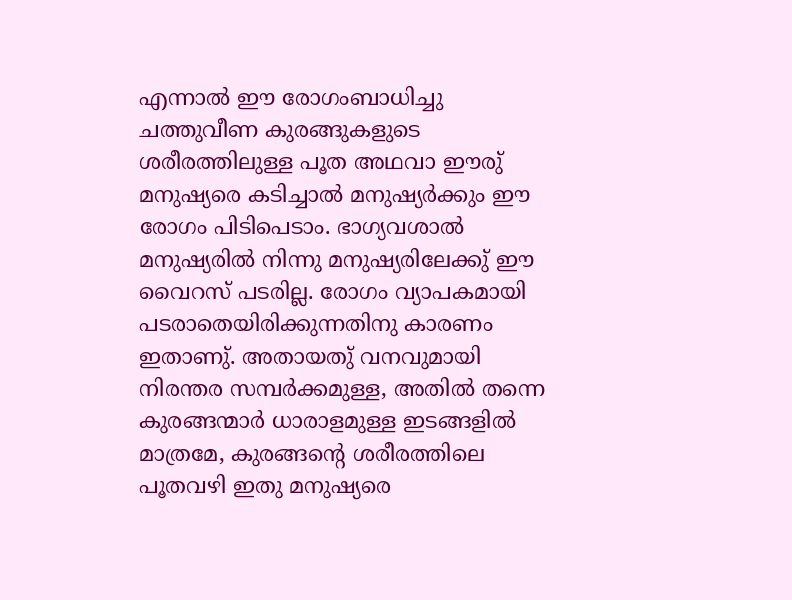എന്നാല്‍ ഈ രോഗംബാധിച്ചു ചത്തുവീണ കുരങ്ങുകളുടെ ശരീരത്തിലുള്ള പൂത അഥവാ ഈരു് മനുഷ്യരെ കടിച്ചാല്‍ മനുഷ്യര്‍ക്കും ഈ രോഗം പിടിപെടാം. ഭാഗ്യവശാല്‍ മനുഷ്യരില്‍ നിന്നു മനുഷ്യരിലേക്കു് ഈ വൈറസ് പടരില്ല. രോഗം വ്യാപകമായി പടരാതെയിരിക്കുന്നതിനു കാരണം ഇതാണു്. അതായതു് വനവുമായി നിരന്തര സമ്പര്‍ക്കമുള്ള, അതില്‍ തന്നെ കുരങ്ങന്മാര്‍ ധാരാളമുള്ള ഇടങ്ങളില്‍ മാത്രമേ, കുരങ്ങന്റെ ശരീരത്തിലെ പൂതവഴി ഇതു മനുഷ്യരെ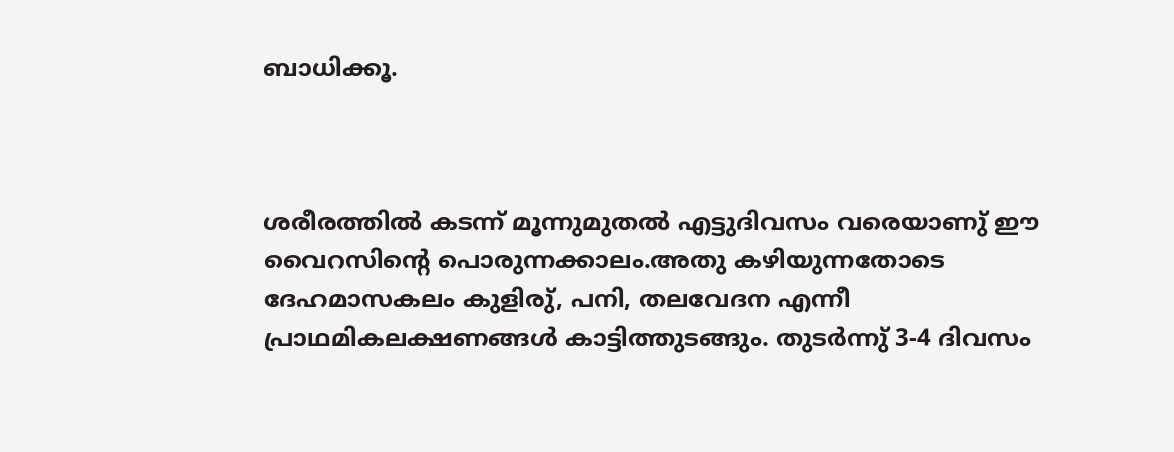ബാധിക്കൂ.



ശരീരത്തില്‍ കടന്ന് മൂന്നുമുതല്‍ എട്ടുദിവസം വരെയാണു് ഈ വൈറസിന്റെ പൊരുന്നക്കാലം.അതു കഴിയുന്നതോടെ ദേഹമാസകലം കുളിരു്, പനി, തലവേദന എന്നീ പ്രാഥമികലക്ഷണങ്ങള്‍ കാട്ടിത്തുടങ്ങും. തുടര്‍ന്നു് 3-4 ദിവസം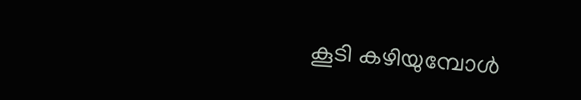കൂടി കഴിയുമ്പോള്‍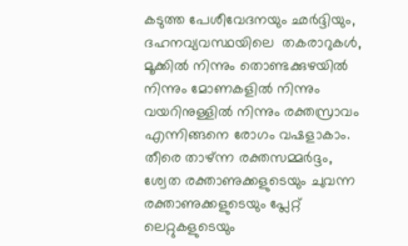കടുത്ത പേശീവേദനയും ഛര്‍ദ്ദിയും, ദഹനവ്യവസ്ഥയിലെ  തകരാറുകള്‍, മൂക്കില്‍ നിന്നും തൊണ്ടക്കുഴയില്‍ നിന്നും മോണകളില്‍ നിന്നും വയറിനുള്ളില്‍ നിന്നും രക്തസ്രാവം എന്നിങ്ങനെ രോഗം വഷളാകാം. തീരെ താഴ്ന്ന രക്തസമ്മര്‍ദ്ദം, ശ്വേത രക്താണുക്കളുടെയും ചുവന്ന രക്താണുക്കളുടെയും പ്ലേറ്റ് ലെറ്റുകളുടെയും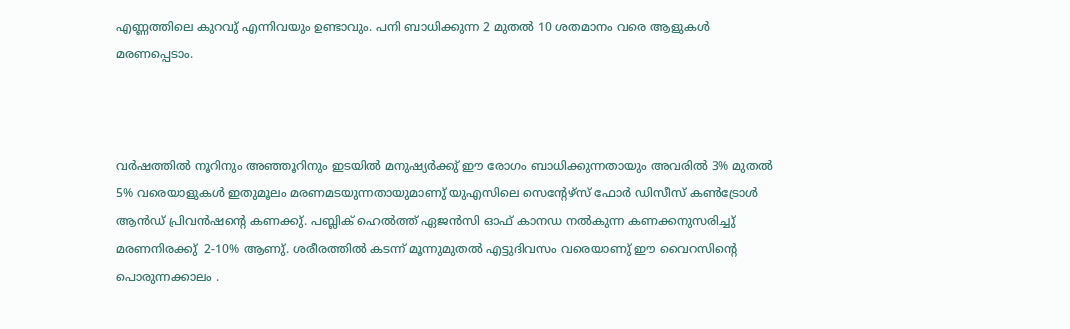എണ്ണത്തിലെ കുറവു് എന്നിവയും ഉണ്ടാവും. പനി ബാധിക്കുന്ന 2 മുതല്‍ 10 ശതമാനം വരെ ആളുകള്‍ മരണപ്പെടാം.



വര്‍ഷത്തില്‍ നൂറിനും അഞ്ഞൂറിനും ഇടയില്‍ മനുഷ്യര്‍ക്കു് ഈ രോഗം ബാധിക്കുന്നതായും അവരില്‍ 3% മുതല്‍ 5% വരെയാളുകള്‍ ഇതുമൂലം മരണമടയുന്നതായുമാണു് യുഎസിലെ സെന്റേഴ്സ് ഫോര്‍ ഡിസീസ് കണ്‍ട്രോള്‍ ആന്‍ഡ് പ്രിവന്‍ഷന്റെ കണക്കു്. പബ്ലിക് ഹെല്‍ത്ത് ഏജന്‍സി ഓഫ് കാനഡ നല്‍കുന്ന കണക്കനുസരിച്ചു് മരണനിരക്കു്  2-10% ആണു്. ശരീരത്തില്‍ കടന്ന് മൂന്നുമുതല്‍ എട്ടുദിവസം വരെയാണു് ഈ വൈറസിന്റെ പൊരുന്നക്കാലം .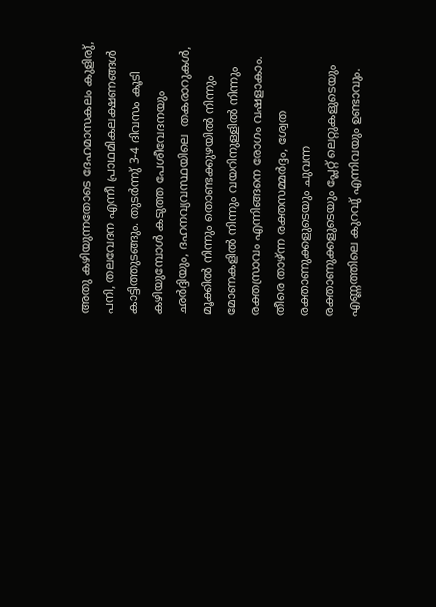അതു കഴിയുന്നതോടെ ദേഹമാസകലം കുളിരു്, പനി, തലവേദന എന്നീ പ്രാഥമികലക്ഷണങ്ങള്‍ കാട്ടിത്തുടങ്ങും. തുടര്‍ന്നു് 3-4 ദിവസം കൂടി കഴിയുമ്പോള്‍ കടുത്ത പേശീവേദനയും ഛര്‍ദ്ദിയും, ദഹനവ്യവസ്ഥയിലെ  തകരാറുകള്‍, മൂക്കില്‍ നിന്നും തൊണ്ടക്കുഴയില്‍ നിന്നും മോണകളില്‍ നിന്നും വയറിനുള്ളില്‍ നിന്നും രക്തസ്രാവം എന്നിങ്ങനെ രോഗം വഷളാകാം. തീരെ താഴ്ന്ന രക്തസമ്മര്‍ദ്ദം, ശ്വേത രക്താണുക്കളുടെയും ചുവന്ന രക്താണുക്കളുടെയും പ്ലേറ്റ് ലെറ്റുകളുടെയും എണ്ണത്തിലെ കുറവു് എന്നിവയും ഉണ്ടാവും.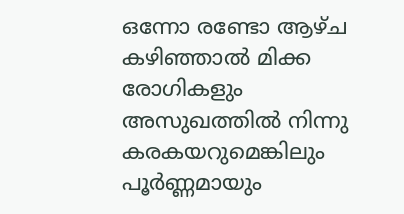ഒന്നോ രണ്ടോ ആഴ്ച കഴിഞ്ഞാല്‍ മിക്ക രോഗികളും അസുഖത്തില്‍ നിന്നു കരകയറുമെങ്കിലും പൂര്‍ണ്ണമായും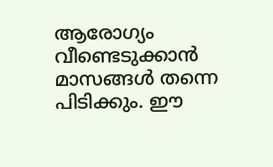ആരോഗ്യം വീണ്ടെടുക്കാന്‍ മാസങ്ങള്‍ തന്നെ പിടിക്കും. ഈ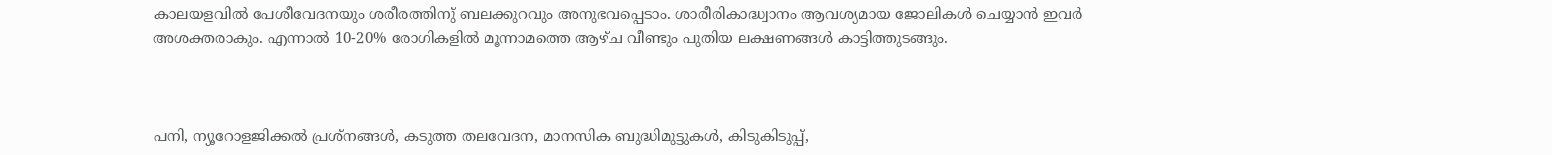കാലയളവില്‍ പേശീവേദനയും ശരീരത്തിനു് ബലക്കുറവും അനുഭവപ്പെടാം. ശാരീരികാദ്ധ്വാനം ആവശ്യമായ ജോലികള്‍ ചെയ്യാന്‍ ഇവര്‍ അശക്തരാകും. എന്നാല്‍ 10-20% രോഗികളില്‍ മൂന്നാമത്തെ ആഴ്ച വീണ്ടും പുതിയ ലക്ഷണങ്ങള്‍ കാട്ടിത്തുടങ്ങും.



പനി, ന്യൂറോളജിക്കല്‍ പ്രശ്നങ്ങള്‍, കടുത്ത തലവേദന, മാനസിക ബുദ്ധിമുട്ടുകള്‍, കിടുകിടുപ്പ്,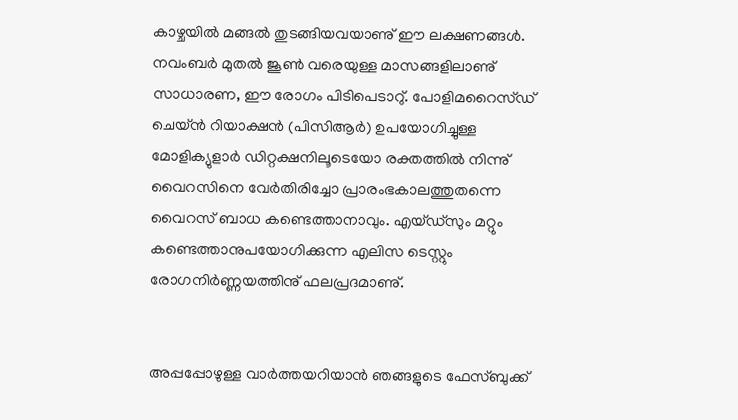കാഴ്ചയില്‍ മങ്ങല്‍ തുടങ്ങിയവയാണു് ഈ ലക്ഷണങ്ങള്‍. നവംബര്‍ മുതല്‍ ജൂണ്‍ വരെയുള്ള മാസങ്ങളിലാണു് സാധാരണ, ഈ രോഗം പിടിപെടാറു്. പോളിമറൈസ്ഡ് ചെയ്ൻ റിയാക്ഷന്‍ (പിസിആര്‍) ഉപയോഗിച്ചുള്ള മോളിക്യുളാര്‍ ഡിറ്റക്ഷനിലൂടെയോ രക്തത്തില്‍ നിന്നു് വൈറസിനെ വേര്‍തിരിച്ചോ പ്രാരംഭകാലത്തുതന്നെ വൈറസ് ബാധ കണ്ടെത്താനാവും. എയ്ഡ്സും മറ്റും കണ്ടെത്താനുപയോഗിക്കുന്ന എലിസ ടെസ്റ്റും രോഗനിര്‍ണ്ണയത്തിനു് ഫലപ്രദമാണു്.


അപ്പപ്പോഴുള്ള വാര്‍ത്തയറിയാന്‍ ഞങ്ങളുടെ ഫേസ്‌ബുക്ക്‌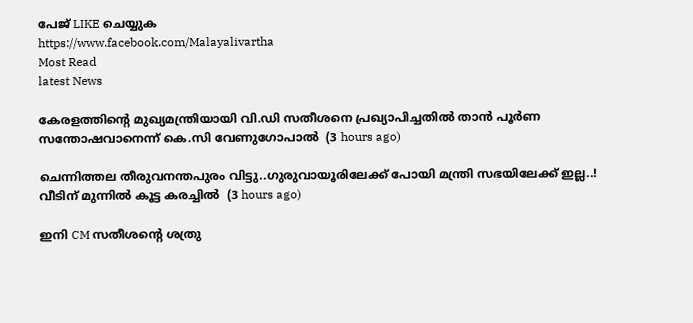പേജ് LIKE ചെയ്യുക
https://www.facebook.com/Malayalivartha
Most Read
latest News

കേരളത്തിന്‍റെ മുഖ്യമന്ത്രിയായി വി.ഡി സതീശനെ പ്രഖ്യാപിച്ചതിൽ താൻ പൂര്‍ണ സന്തോഷവാനെന്ന് കെ.സി വേണുഗോപാൽ  (3 hours ago)

ചെന്നിത്തല തീരുവനന്തപുരം വിട്ടു..ഗുരുവായൂരിലേക്ക് പോയി മന്ത്രി സഭയിലേക്ക് ഇല്ല..! വീടിന് മുന്നിൽ കൂട്ട കരച്ചിൽ  (3 hours ago)

ഇനി CM സതീശന്റെ ശത്രു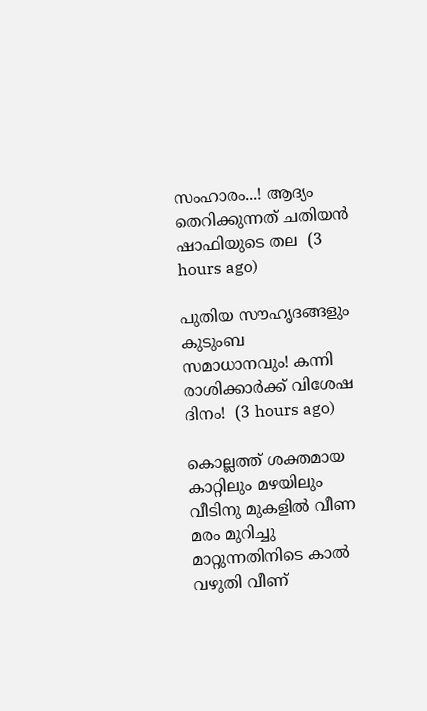സംഹാരം...! ആദ്യം തെറിക്കുന്നത് ചതിയൻ ഷാഫിയുടെ തല  (3 hours ago)

പുതിയ സൗഹൃദങ്ങളും കുടുംബ സമാധാനവും! കന്നി രാശിക്കാർക്ക് വിശേഷ ദിനം!  (3 hours ago)

കൊല്ലത്ത് ശക്തമായ കാറ്റിലും മഴയിലും വീടിനു മുകളിൽ വീണ മരം മുറിച്ചു മാറ്റുന്നതിനിടെ കാൽ വഴുതി വീണ്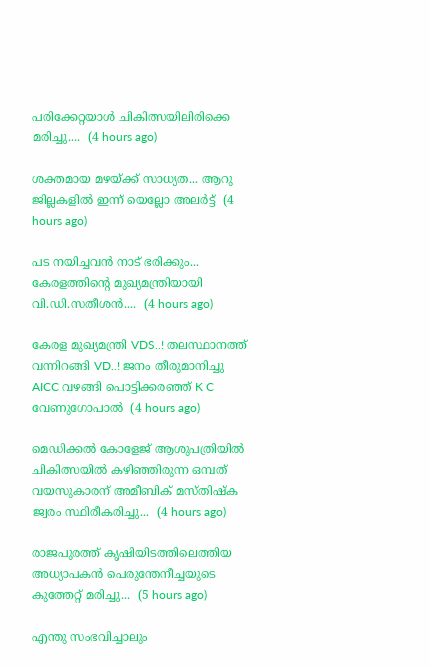പരിക്കേറ്റയാൾ ചികിത്സയിലിരിക്കെ മരിച്ചു....  (4 hours ago)

ശക്തമായ മഴയ്ക്ക് സാധ്യത... ആറു ജില്ലകളില്‍ ഇന്ന് യെല്ലോ അലർട്ട്  (4 hours ago)

പട നയിച്ചവൻ നാട് ഭരിക്കും... കേരളത്തിന്റെ മുഖ്യമന്ത്രിയായി വി.ഡി.സതീശൻ....  (4 hours ago)

കേരള മുഖ്യമന്ത്രി VDS..! തലസ്ഥാനത്ത് വന്നിറങ്ങി VD..! ജനം തീരുമാനിച്ചു AICC വഴങ്ങി പൊട്ടിക്കരഞ്ഞ് K C വേണുഗോപാൽ  (4 hours ago)

മെഡിക്കൽ കോളേജ് ആശുപത്രിയിൽ ചികിത്സയിൽ കഴിഞ്ഞിരുന്ന ഒമ്പത് വയസുകാരന് അമീബിക് മസ്‌തിഷ്‌ക ജ്വരം സ്ഥിരീകരിച്ചു...  (4 hours ago)

രാജപുരത്ത് കൃഷിയിടത്തിലെത്തിയ അധ്യാപകൻ പെരുന്തേനീച്ചയുടെ കുത്തേറ്റ് മരിച്ചു...  (5 hours ago)

എന്തു സംഭവിച്ചാലും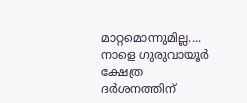മാറ്റമൊന്നുമില്ല.... നാളെ ഗുരുവായൂർ ക്ഷേത്ര ദർശനത്തിന്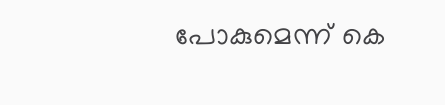പോകുമെന്ന് കെ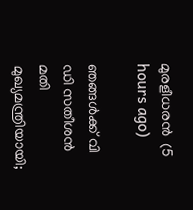മുരളീധരൻ  (5 hours ago)

ഞങ്ങൾക്ക് വി ഡി സതീശൻ മതി മുഖ്യമന്ത്രിയായി;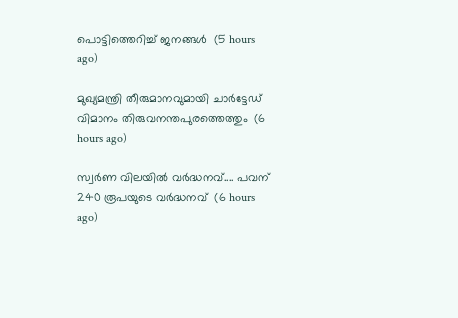പൊട്ടിത്തെറിച്ച് ജനങ്ങൾ  (5 hours ago)

മുഖ്യമന്ത്രി തീരുമാനവുമായി ചാർട്ടേഡ് വിമാനം തിരുവനന്തപുരത്തെത്തും  (6 hours ago)

സ്വര്‍ണ വിലയില്‍ വർദ്ധനവ്.... പവന് 240 രൂപയുടെ വർദ്ധനവ്  (6 hours ago)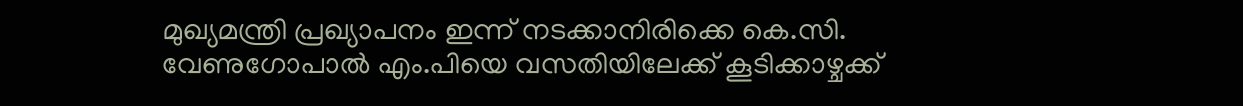മുഖ്യമന്ത്രി പ്രഖ്യാപനം ഇന്ന് നടക്കാനിരിക്കെ കെ.സി. വേണുഗോപാൽ എം.പിയെ വസതിയിലേക്ക് കൂടിക്കാഴ്ചക്ക്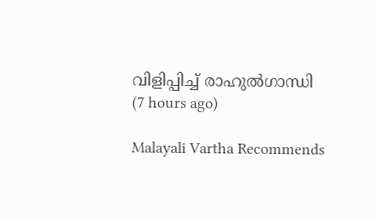വിളിപ്പിച്ച് രാഹുൽഗാന്ധി  (7 hours ago)

Malayali Vartha Recommends